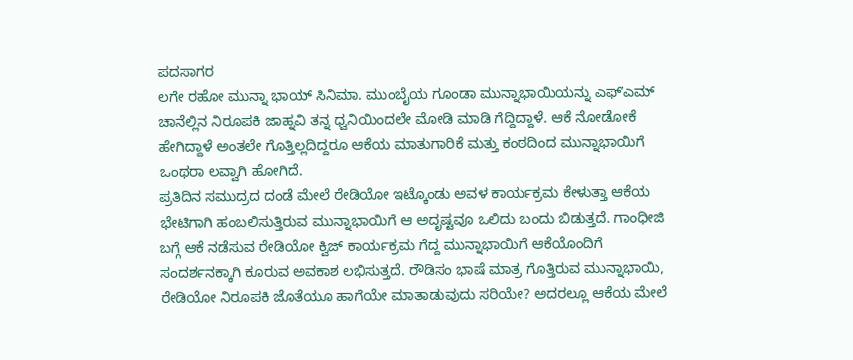ಪದಸಾಗರ
ಲಗೇ ರಹೋ ಮುನ್ನಾ ಭಾಯ್ ಸಿನಿಮಾ. ಮುಂಬೈಯ ಗೂಂಡಾ ಮುನ್ನಾಭಾಯಿಯನ್ನು ಎಫ್ʼಎಮ್ ಚಾನೆಲ್ಲಿನ ನಿರೂಪಕಿ ಜಾಹ್ನವಿ ತನ್ನ ಧ್ವನಿಯಿಂದಲೇ ಮೋಡಿ ಮಾಡಿ ಗೆದ್ದಿದ್ದಾಳೆ. ಆಕೆ ನೋಡೋಕೆ ಹೇಗಿದ್ದಾಳೆ ಅಂತಲೇ ಗೊತ್ತಿಲ್ಲದಿದ್ದರೂ ಆಕೆಯ ಮಾತುಗಾರಿಕೆ ಮತ್ತು ಕಂಠದಿಂದ ಮುನ್ನಾಭಾಯಿಗೆ ಒಂಥರಾ ಲವ್ವಾಗಿ ಹೋಗಿದೆ.
ಪ್ರತಿದಿನ ಸಮುದ್ರದ ದಂಡೆ ಮೇಲೆ ರೇಡಿಯೋ ಇಟ್ಕೊಂಡು ಅವಳ ಕಾರ್ಯಕ್ರಮ ಕೇಳುತ್ತಾ ಆಕೆಯ ಭೇಟಿಗಾಗಿ ಹಂಬಲಿಸುತ್ತಿರುವ ಮುನ್ನಾಭಾಯಿಗೆ ಆ ಅದೃಷ್ಟವೂ ಒಲಿದು ಬಂದು ಬಿಡುತ್ತದೆ. ಗಾಂಧೀಜಿ ಬಗ್ಗೆ ಆಕೆ ನಡೆಸುವ ರೇಡಿಯೋ ಕ್ವಿಜ್ ಕಾರ್ಯಕ್ರಮ ಗೆದ್ದ ಮುನ್ನಾಭಾಯಿಗೆ ಆಕೆಯೊಂದಿಗೆ ಸಂದರ್ಶನಕ್ಕಾಗಿ ಕೂರುವ ಅವಕಾಶ ಲಭಿಸುತ್ತದೆ. ರೌಡಿಸಂ ಭಾಷೆ ಮಾತ್ರ ಗೊತ್ತಿರುವ ಮುನ್ನಾಭಾಯಿ, ರೇಡಿಯೋ ನಿರೂಪಕಿ ಜೊತೆಯೂ ಹಾಗೆಯೇ ಮಾತಾಡುವುದು ಸರಿಯೇ? ಅದರಲ್ಲೂ ಆಕೆಯ ಮೇಲೆ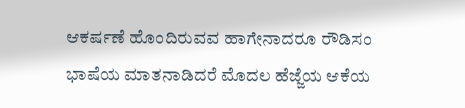ಆಕರ್ಷಣೆ ಹೊಂದಿರುವವ ಹಾಗೇನಾದರೂ ರೌಡಿಸಂ ಭಾಷೆಯ ಮಾತನಾಡಿದರೆ ಮೊದಲ ಹೆಜ್ಜೆಯ ಆಕೆಯ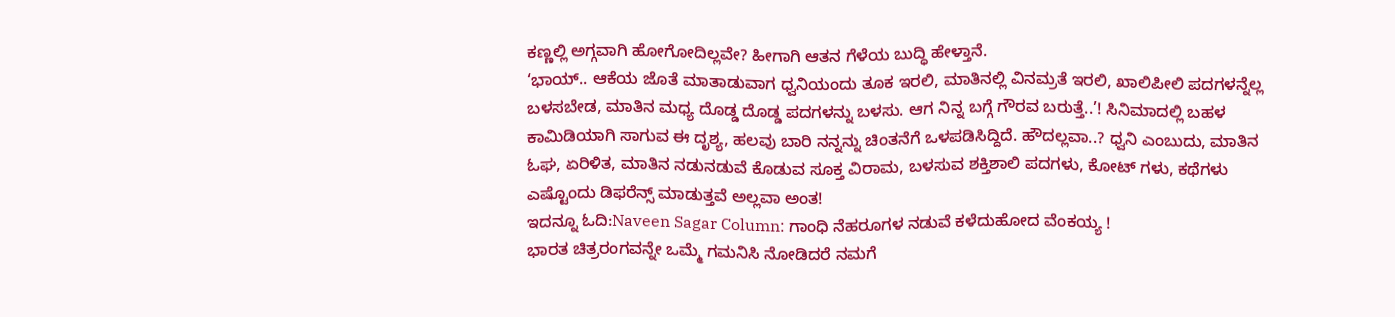ಕಣ್ಣಲ್ಲಿ ಅಗ್ಗವಾಗಿ ಹೋಗೋದಿಲ್ಲವೇ? ಹೀಗಾಗಿ ಆತನ ಗೆಳೆಯ ಬುದ್ಧಿ ಹೇಳ್ತಾನೆ.
‘ಭಾಯ್.. ಆಕೆಯ ಜೊತೆ ಮಾತಾಡುವಾಗ ಧ್ವನಿಯಂದು ತೂಕ ಇರಲಿ, ಮಾತಿನಲ್ಲಿ ವಿನಮ್ರತೆ ಇರಲಿ, ಖಾಲಿಪೀಲಿ ಪದಗಳನ್ನೆಲ್ಲ ಬಳಸಬೇಡ, ಮಾತಿನ ಮಧ್ಯ ದೊಡ್ಡ ದೊಡ್ಡ ಪದಗಳನ್ನು ಬಳಸು. ಆಗ ನಿನ್ನ ಬಗ್ಗೆ ಗೌರವ ಬರುತ್ತೆ..’! ಸಿನಿಮಾದಲ್ಲಿ ಬಹಳ ಕಾಮಿಡಿಯಾಗಿ ಸಾಗುವ ಈ ದೃಶ್ಯ, ಹಲವು ಬಾರಿ ನನ್ನನ್ನು ಚಿಂತನೆಗೆ ಒಳಪಡಿಸಿದ್ದಿದೆ. ಹೌದಲ್ಲವಾ..? ಧ್ವನಿ ಎಂಬುದು, ಮಾತಿನ ಓಘ, ಏರಿಳಿತ, ಮಾತಿನ ನಡುನಡುವೆ ಕೊಡುವ ಸೂಕ್ತ ವಿರಾಮ, ಬಳಸುವ ಶಕ್ತಿಶಾಲಿ ಪದಗಳು, ಕೋಟ್ ಗಳು, ಕಥೆಗಳು ಎಷ್ಟೊಂದು ಡಿಫರೆನ್ಸ್ ಮಾಡುತ್ತವೆ ಅಲ್ಲವಾ ಅಂತ!
ಇದನ್ನೂ ಓದಿ:Naveen Sagar Column: ಗಾಂಧಿ ನೆಹರೂಗಳ ನಡುವೆ ಕಳೆದುಹೋದ ವೆಂಕಯ್ಯ !
ಭಾರತ ಚಿತ್ರರಂಗವನ್ನೇ ಒಮ್ಮೆ ಗಮನಿಸಿ ನೋಡಿದರೆ ನಮಗೆ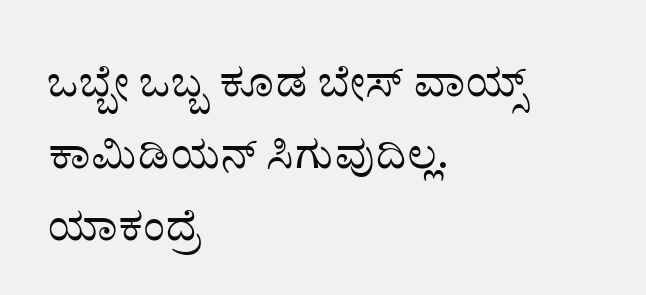ಒಬ್ಬೇ ಒಬ್ಬ ಕೂಡ ಬೇಸ್ ವಾಯ್ಸ್ ಕಾಮಿಡಿಯನ್ ಸಿಗುವುದಿಲ್ಲ. ಯಾಕಂದ್ರೆ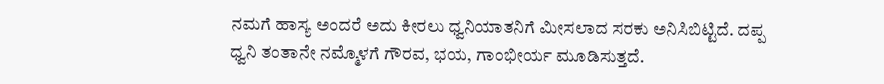ನಮಗೆ ಹಾಸ್ಯ ಅಂದರೆ ಅದು ಕೀರಲು ಧ್ವನಿಯಾತನಿಗೆ ಮೀಸಲಾದ ಸರಕು ಅನಿಸಿಬಿಟ್ಟಿದೆ. ದಪ್ಪ ಧ್ವನಿ ತಂತಾನೇ ನಮ್ಮೊಳಗೆ ಗೌರವ, ಭಯ, ಗಾಂಭೀರ್ಯ ಮೂಡಿಸುತ್ತದೆ.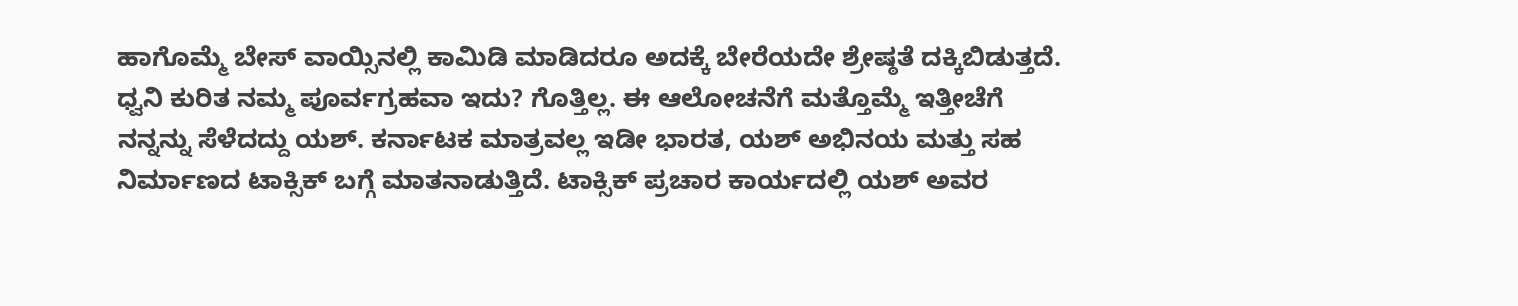ಹಾಗೊಮ್ಮೆ ಬೇಸ್ ವಾಯ್ಸಿನಲ್ಲಿ ಕಾಮಿಡಿ ಮಾಡಿದರೂ ಅದಕ್ಕೆ ಬೇರೆಯದೇ ಶ್ರೇಷ್ಠತೆ ದಕ್ಕಿಬಿಡುತ್ತದೆ.
ಧ್ವನಿ ಕುರಿತ ನಮ್ಮ ಪೂರ್ವಗ್ರಹವಾ ಇದು? ಗೊತ್ತಿಲ್ಲ. ಈ ಆಲೋಚನೆಗೆ ಮತ್ತೊಮ್ಮೆ ಇತ್ತೀಚೆಗೆ ನನ್ನನ್ನು ಸೆಳೆದದ್ದು ಯಶ್. ಕರ್ನಾಟಕ ಮಾತ್ರವಲ್ಲ ಇಡೀ ಭಾರತ, ಯಶ್ ಅಭಿನಯ ಮತ್ತು ಸಹ ನಿರ್ಮಾಣದ ಟಾಕ್ಸಿಕ್ ಬಗ್ಗೆ ಮಾತನಾಡುತ್ತಿದೆ. ಟಾಕ್ಸಿಕ್ ಪ್ರಚಾರ ಕಾರ್ಯದಲ್ಲಿ ಯಶ್ ಅವರ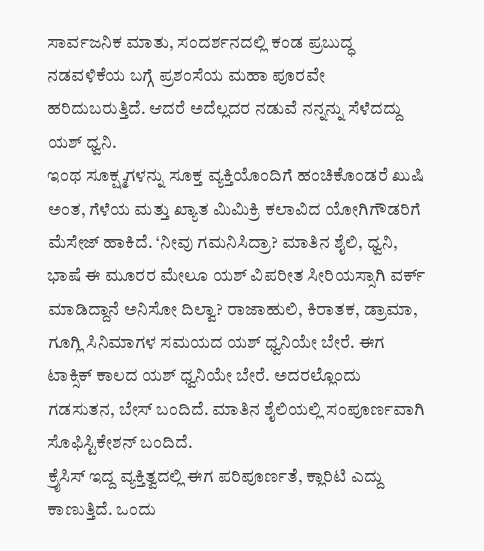ಸಾರ್ವಜನಿಕ ಮಾತು, ಸಂದರ್ಶನದಲ್ಲಿ ಕಂಡ ಪ್ರಬುದ್ಧ ನಡವಳಿಕೆಯ ಬಗ್ಗೆ ಪ್ರಶಂಸೆಯ ಮಹಾ ಪೂರವೇ ಹರಿದುಬರುತ್ತಿದೆ. ಆದರೆ ಅದೆಲ್ಲದರ ನಡುವೆ ನನ್ನನ್ನು ಸೆಳೆದದ್ದು ಯಶ್ ಧ್ವನಿ.
ಇಂಥ ಸೂಕ್ಷ್ಮಗಳನ್ನು ಸೂಕ್ತ ವ್ಯಕ್ತಿಯೊಂದಿಗೆ ಹಂಚಿಕೊಂಡರೆ ಖುಷಿ ಅಂತ, ಗೆಳೆಯ ಮತ್ತು ಖ್ಯಾತ ಮಿಮಿಕ್ರಿ ಕಲಾವಿದ ಯೋಗಿಗೌಡರಿಗೆ ಮೆಸೇಜ್ ಹಾಕಿದೆ. ‘ನೀವು ಗಮನಿಸಿದ್ರಾ? ಮಾತಿನ ಶೈಲಿ, ಧ್ವನಿ, ಭಾಷೆ ಈ ಮೂರರ ಮೇಲೂ ಯಶ್ ವಿಪರೀತ ಸೀರಿಯಸ್ಸಾಗಿ ವರ್ಕ್ ಮಾಡಿದ್ದಾನೆ ಅನಿಸೋ ದಿಲ್ವಾ? ರಾಜಾಹುಲಿ, ಕಿರಾತಕ, ಡ್ರಾಮಾ, ಗೂಗ್ಲಿ ಸಿನಿಮಾಗಳ ಸಮಯದ ಯಶ್ ಧ್ವನಿಯೇ ಬೇರೆ. ಈಗ ಟಾಕ್ಸಿಕ್ ಕಾಲದ ಯಶ್ ಧ್ವನಿಯೇ ಬೇರೆ. ಅದರಲ್ಲೊಂದು ಗಡಸುತನ, ಬೇಸ್ ಬಂದಿದೆ. ಮಾತಿನ ಶೈಲಿಯಲ್ಲಿ ಸಂಪೂರ್ಣವಾಗಿ ಸೊಫಿಸ್ಟಿಕೇಶನ್ ಬಂದಿದೆ.
ಕ್ರೈಸಿಸ್ ಇದ್ದ ವ್ಯಕ್ತಿತ್ವದಲ್ಲಿ ಈಗ ಪರಿಪೂರ್ಣತೆ, ಕ್ಲಾರಿಟಿ ಎದ್ದು ಕಾಣುತ್ತಿದೆ. ಒಂದು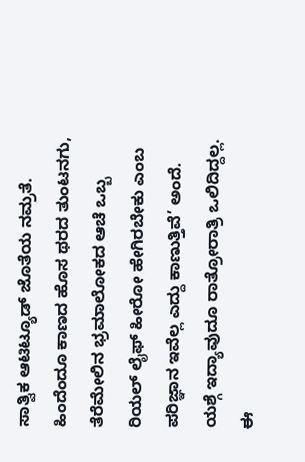ಸಾತ್ವಿಕ ಆಟಿಟ್ಯೂಡ್ ಜೊತೆಯ ನಮ್ರತೆ. ಹಿಂದೆಂದೂ ಕಾಣದ ಹೊಸ ಥರದ ತುಂಟನಗು, ತೆರೆಮೇಲಿನ ಭ್ರಮಾಲೋಕದ ಆಚೆ ಒಬ್ಬ ರಿಯಲ್ ಲೈಫ್ ಹೀರೋ ಹೇಗಿರಬೇಕು ಎಂಬ ಪರಿಜ್ಞಾನ ಇವೆಲ್ಲ ಎದ್ದು ಕಾಣುತ್ತಿವೆ’ ಅಂದೆ.
ಯಶ್ಗೆ ಇದ್ಯಾವುದೂ ರಾತ್ರೋರಾತ್ರಿ ಒಲಿದಿದ್ದಲ್ಲ. ಈ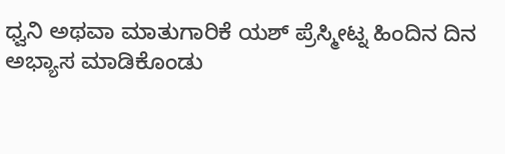ಧ್ವನಿ ಅಥವಾ ಮಾತುಗಾರಿಕೆ ಯಶ್ ಪ್ರೆಸ್ಮೀಟ್ನ ಹಿಂದಿನ ದಿನ ಅಭ್ಯಾಸ ಮಾಡಿಕೊಂಡು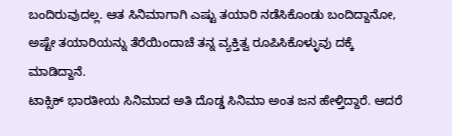ಬಂದಿರುವುದಲ್ಲ. ಆತ ಸಿನಿಮಾಗಾಗಿ ಎಷ್ಟು ತಯಾರಿ ನಡೆಸಿಕೊಂಡು ಬಂದಿದ್ದಾನೋ, ಅಷ್ಟೇ ತಯಾರಿಯನ್ನು ತೆರೆಯಿಂದಾಚೆ ತನ್ನ ವ್ಯಕ್ತಿತ್ವ ರೂಪಿಸಿಕೊಳ್ಳುವು ದಕ್ಕೆ ಮಾಡಿದ್ದಾನೆ.
ಟಾಕ್ಸಿಕ್ ಭಾರತೀಯ ಸಿನಿಮಾದ ಅತಿ ದೊಡ್ಡ ಸಿನಿಮಾ ಅಂತ ಜನ ಹೇಳ್ತಿದ್ದಾರೆ. ಆದರೆ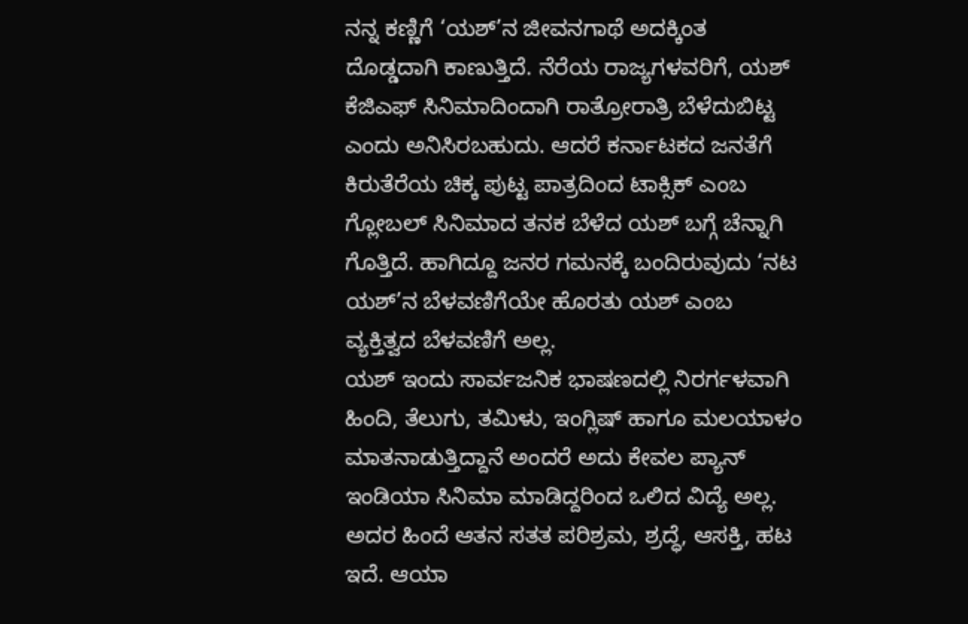ನನ್ನ ಕಣ್ಣಿಗೆ ‘ಯಶ್’ನ ಜೀವನಗಾಥೆ ಅದಕ್ಕಿಂತ ದೊಡ್ಡದಾಗಿ ಕಾಣುತ್ತಿದೆ. ನೆರೆಯ ರಾಜ್ಯಗಳವರಿಗೆ, ಯಶ್ ಕೆಜಿಎಫ್ ಸಿನಿಮಾದಿಂದಾಗಿ ರಾತ್ರೋರಾತ್ರಿ ಬೆಳೆದುಬಿಟ್ಟ ಎಂದು ಅನಿಸಿರಬಹುದು. ಆದರೆ ಕರ್ನಾಟಕದ ಜನತೆಗೆ ಕಿರುತೆರೆಯ ಚಿಕ್ಕ ಪುಟ್ಟ ಪಾತ್ರದಿಂದ ಟಾಕ್ಸಿಕ್ ಎಂಬ ಗ್ಲೋಬಲ್ ಸಿನಿಮಾದ ತನಕ ಬೆಳೆದ ಯಶ್ ಬಗ್ಗೆ ಚೆನ್ನಾಗಿ ಗೊತ್ತಿದೆ. ಹಾಗಿದ್ದೂ ಜನರ ಗಮನಕ್ಕೆ ಬಂದಿರುವುದು ‘ನಟ ಯಶ್’ನ ಬೆಳವಣಿಗೆಯೇ ಹೊರತು ಯಶ್ ಎಂಬ ವ್ಯಕ್ತಿತ್ವದ ಬೆಳವಣಿಗೆ ಅಲ್ಲ.
ಯಶ್ ಇಂದು ಸಾರ್ವಜನಿಕ ಭಾಷಣದಲ್ಲಿ ನಿರರ್ಗಳವಾಗಿ ಹಿಂದಿ, ತೆಲುಗು, ತಮಿಳು, ಇಂಗ್ಲಿಷ್ ಹಾಗೂ ಮಲಯಾಳಂ ಮಾತನಾಡುತ್ತಿದ್ದಾನೆ ಅಂದರೆ ಅದು ಕೇವಲ ಪ್ಯಾನ್ ಇಂಡಿಯಾ ಸಿನಿಮಾ ಮಾಡಿದ್ದರಿಂದ ಒಲಿದ ವಿದ್ಯೆ ಅಲ್ಲ. ಅದರ ಹಿಂದೆ ಆತನ ಸತತ ಪರಿಶ್ರಮ, ಶ್ರದ್ಧೆ, ಆಸಕ್ತಿ, ಹಟ ಇದೆ. ಆಯಾ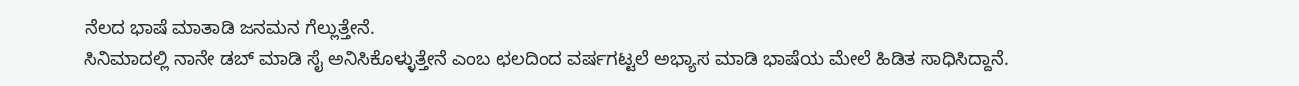ನೆಲದ ಭಾಷೆ ಮಾತಾಡಿ ಜನಮನ ಗೆಲ್ಲುತ್ತೇನೆ.
ಸಿನಿಮಾದಲ್ಲಿ ನಾನೇ ಡಬ್ ಮಾಡಿ ಸೈ ಅನಿಸಿಕೊಳ್ಳುತ್ತೇನೆ ಎಂಬ ಛಲದಿಂದ ವರ್ಷಗಟ್ಟಲೆ ಅಭ್ಯಾಸ ಮಾಡಿ ಭಾಷೆಯ ಮೇಲೆ ಹಿಡಿತ ಸಾಧಿಸಿದ್ದಾನೆ.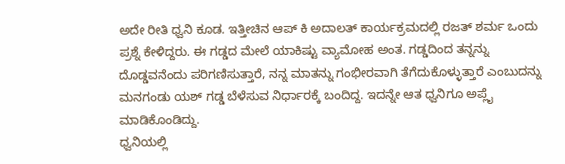ಅದೇ ರೀತಿ ಧ್ವನಿ ಕೂಡ. ಇತ್ತೀಚಿನ ಆಪ್ ಕಿ ಅದಾಲತ್ ಕಾರ್ಯಕ್ರಮದಲ್ಲಿ ರಜತ್ ಶರ್ಮ ಒಂದು ಪ್ರಶ್ನೆ ಕೇಳಿದ್ದರು. ಈ ಗಡ್ಡದ ಮೇಲೆ ಯಾಕಿಷ್ಟು ವ್ಯಾಮೋಹ ಅಂತ. ಗಡ್ಡದಿಂದ ತನ್ನನ್ನು ದೊಡ್ಡವನೆಂದು ಪರಿಗಣಿಸುತ್ತಾರೆ, ನನ್ನ ಮಾತನ್ನು ಗಂಭೀರವಾಗಿ ತೆಗೆದುಕೊಳ್ಳುತ್ತಾರೆ ಎಂಬುದನ್ನು ಮನಗಂಡು ಯಶ್ ಗಡ್ಡ ಬೆಳೆಸುವ ನಿರ್ಧಾರಕ್ಕೆ ಬಂದಿದ್ದ. ಇದನ್ನೇ ಆತ ಧ್ವನಿಗೂ ಅಪ್ಲೈ ಮಾಡಿಕೊಂಡಿದ್ದು.
ಧ್ವನಿಯಲ್ಲಿ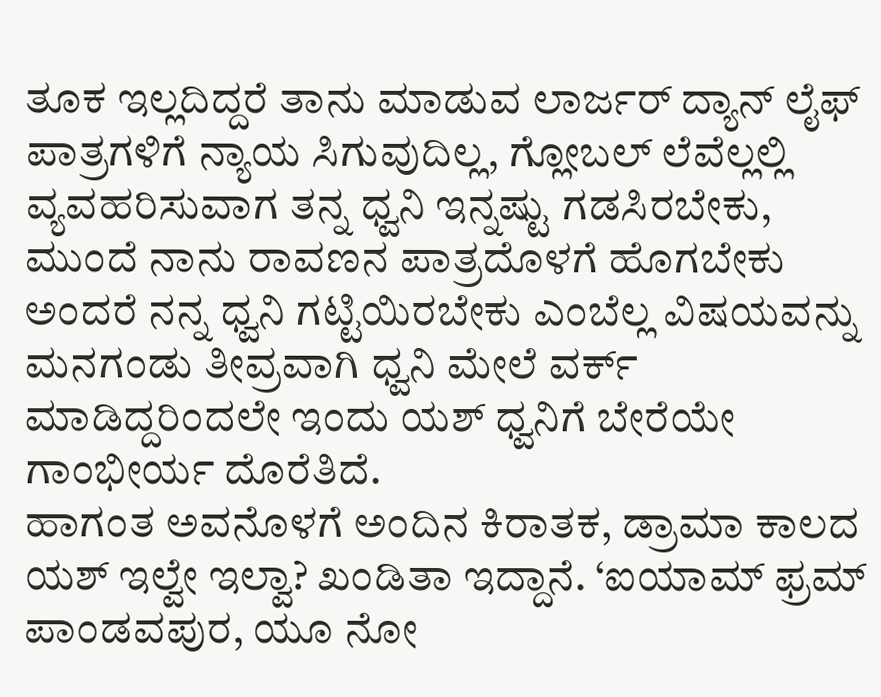ತೂಕ ಇಲ್ಲದಿದ್ದರೆ ತಾನು ಮಾಡುವ ಲಾರ್ಜರ್ ದ್ಯಾನ್ ಲೈಫ್ ಪಾತ್ರಗಳಿಗೆ ನ್ಯಾಯ ಸಿಗುವುದಿಲ್ಲ, ಗ್ಲೋಬಲ್ ಲೆವೆಲ್ಲಲ್ಲಿ ವ್ಯವಹರಿಸುವಾಗ ತನ್ನ ಧ್ವನಿ ಇನ್ನಷ್ಟು ಗಡಸಿರಬೇಕು, ಮುಂದೆ ನಾನು ರಾವಣನ ಪಾತ್ರದೊಳಗೆ ಹೊಗಬೇಕು ಅಂದರೆ ನನ್ನ ಧ್ವನಿ ಗಟ್ಟಿಯಿರಬೇಕು ಎಂಬೆಲ್ಲ ವಿಷಯವನ್ನು ಮನಗಂಡು ತೀವ್ರವಾಗಿ ಧ್ವನಿ ಮೇಲೆ ವರ್ಕ್ ಮಾಡಿದ್ದರಿಂದಲೇ ಇಂದು ಯಶ್ ಧ್ವನಿಗೆ ಬೇರೆಯೇ ಗಾಂಭೀರ್ಯ ದೊರೆತಿದೆ.
ಹಾಗಂತ ಅವನೊಳಗೆ ಅಂದಿನ ಕಿರಾತಕ, ಡ್ರಾಮಾ ಕಾಲದ ಯಶ್ ಇಲ್ವೇ ಇಲ್ವಾ? ಖಂಡಿತಾ ಇದ್ದಾನೆ. ‘ಐಯಾಮ್ ಫ್ರಮ್ ಪಾಂಡವಪುರ, ಯೂ ನೋ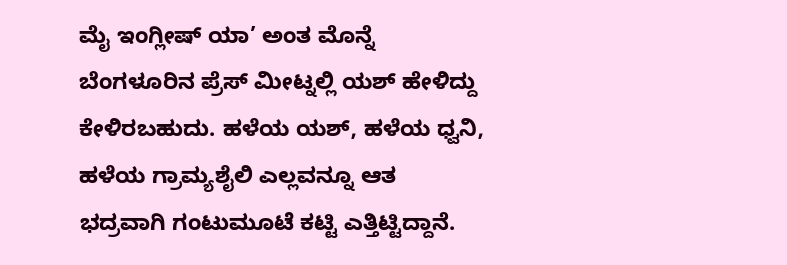ಮೈ ಇಂಗ್ಲೀಷ್ ಯಾ’ ಅಂತ ಮೊನ್ನೆ ಬೆಂಗಳೂರಿನ ಪ್ರೆಸ್ ಮೀಟ್ನಲ್ಲಿ ಯಶ್ ಹೇಳಿದ್ದು ಕೇಳಿರಬಹುದು. ಹಳೆಯ ಯಶ್, ಹಳೆಯ ಧ್ವನಿ, ಹಳೆಯ ಗ್ರಾಮ್ಯಶೈಲಿ ಎಲ್ಲವನ್ನೂ ಆತ ಭದ್ರವಾಗಿ ಗಂಟುಮೂಟೆ ಕಟ್ಟಿ ಎತ್ತಿಟ್ಟಿದ್ದಾನೆ.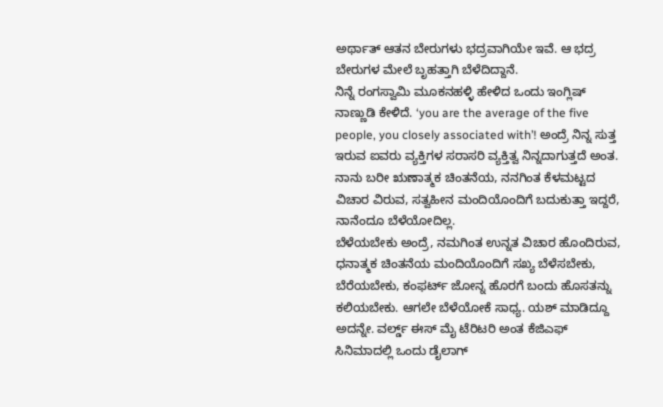ಅರ್ಥಾತ್ ಆತನ ಬೇರುಗಳು ಭದ್ರವಾಗಿಯೇ ಇವೆ. ಆ ಭದ್ರ ಬೇರುಗಳ ಮೇಲೆ ಬೃಹತ್ತಾಗಿ ಬೆಳೆದಿದ್ದಾನೆ.
ನಿನ್ನೆ ರಂಗಸ್ವಾಮಿ ಮೂಕನಹಳ್ಳಿ ಹೇಳಿದ ಒಂದು ಇಂಗ್ಲಿಷ್ ನಾಣ್ಣುಡಿ ಕೇಳಿದೆ. ‘you are the average of the five people, you closely associated with’! ಅಂದ್ರೆ ನಿನ್ನ ಸುತ್ತ ಇರುವ ಐವರು ವ್ಯಕ್ತಿಗಳ ಸರಾಸರಿ ವ್ಯಕ್ತಿತ್ವ ನಿನ್ನದಾಗುತ್ತದೆ ಅಂತ. ನಾನು ಬರೀ ಋಣಾತ್ಮಕ ಚಿಂತನೆಯ, ನನಗಿಂತ ಕೆಳಮಟ್ಟದ ವಿಚಾರ ವಿರುವ, ಸತ್ವಹೀನ ಮಂದಿಯೊಂದಿಗೆ ಬದುಕುತ್ತಾ ಇದ್ದರೆ, ನಾನೆಂದೂ ಬೆಳೆಯೋದಿಲ್ಲ.
ಬೆಳೆಯಬೇಕು ಅಂದ್ರೆ, ನಮಗಿಂತ ಉನ್ನತ ವಿಚಾರ ಹೊಂದಿರುವ, ಧನಾತ್ಮಕ ಚಿಂತನೆಯ ಮಂದಿಯೊಂದಿಗೆ ಸಖ್ಯ ಬೆಳೆಸಬೇಕು, ಬೆರೆಯಬೇಕು, ಕಂಫರ್ಟ್ ಜೋನ್ನ ಹೊರಗೆ ಬಂದು ಹೊಸತನ್ನು ಕಲಿಯಬೇಕು. ಆಗಲೇ ಬೆಳೆಯೋಕೆ ಸಾಧ್ಯ. ಯಶ್ ಮಾಡಿದ್ದೂ ಅದನ್ನೇ. ವರ್ಲ್ಡ್ ಈಸ್ ಮೈ ಟೆರಿಟರಿ ಅಂತ ಕೆಜಿಎಫ್ ಸಿನಿಮಾದಲ್ಲಿ ಒಂದು ಡೈಲಾಗ್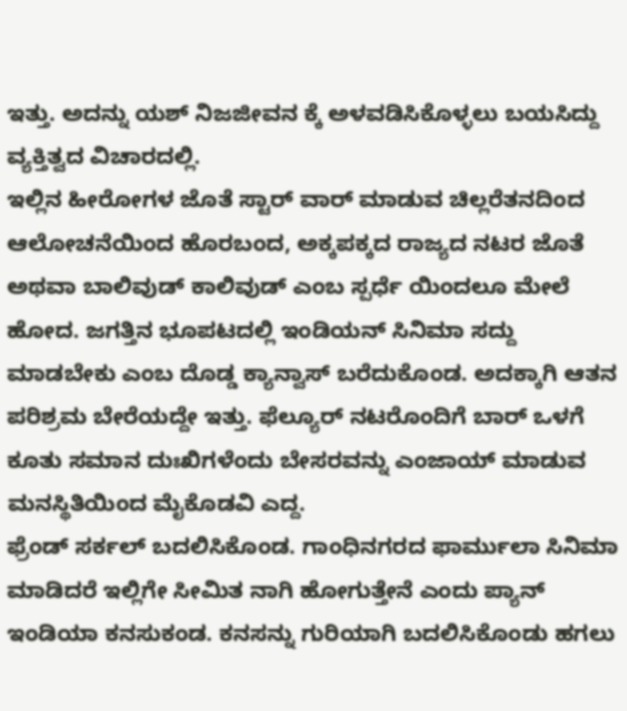ಇತ್ತು. ಅದನ್ನು ಯಶ್ ನಿಜಜೀವನ ಕ್ಕೆ ಅಳವಡಿಸಿಕೊಳ್ಳಲು ಬಯಸಿದ್ದು ವ್ಯಕ್ತಿತ್ವದ ವಿಚಾರದಲ್ಲಿ.
ಇಲ್ಲಿನ ಹೀರೋಗಳ ಜೊತೆ ಸ್ಟಾರ್ ವಾರ್ ಮಾಡುವ ಚಿಲ್ಲರೆತನದಿಂದ ಆಲೋಚನೆಯಿಂದ ಹೊರಬಂದ, ಅಕ್ಕಪಕ್ಕದ ರಾಜ್ಯದ ನಟರ ಜೊತೆ ಅಥವಾ ಬಾಲಿವುಡ್ ಕಾಲಿವುಡ್ ಎಂಬ ಸ್ಪರ್ಧೆ ಯಿಂದಲೂ ಮೇಲೆ ಹೋದ. ಜಗತ್ತಿನ ಭೂಪಟದಲ್ಲಿ ಇಂಡಿಯನ್ ಸಿನಿಮಾ ಸದ್ದು ಮಾಡಬೇಕು ಎಂಬ ದೊಡ್ಡ ಕ್ಯಾನ್ವಾಸ್ ಬರೆದುಕೊಂಡ. ಅದಕ್ಕಾಗಿ ಆತನ ಪರಿಶ್ರಮ ಬೇರೆಯದ್ದೇ ಇತ್ತು. ಫೆಲ್ಯೂರ್ ನಟರೊಂದಿಗೆ ಬಾರ್ ಒಳಗೆ ಕೂತು ಸಮಾನ ದುಃಖಿಗಳೆಂದು ಬೇಸರವನ್ನು ಎಂಜಾಯ್ ಮಾಡುವ ಮನಸ್ಥಿತಿಯಿಂದ ಮೈಕೊಡವಿ ಎದ್ದ.
ಫ್ರೆಂಡ್ ಸರ್ಕಲ್ ಬದಲಿಸಿಕೊಂಡ. ಗಾಂಧಿನಗರದ ಫಾರ್ಮುಲಾ ಸಿನಿಮಾ ಮಾಡಿದರೆ ಇಲ್ಲಿಗೇ ಸೀಮಿತ ನಾಗಿ ಹೋಗುತ್ತೇನೆ ಎಂದು ಪ್ಯಾನ್ ಇಂಡಿಯಾ ಕನಸುಕಂಡ. ಕನಸನ್ನು ಗುರಿಯಾಗಿ ಬದಲಿಸಿಕೊಂಡು ಹಗಲು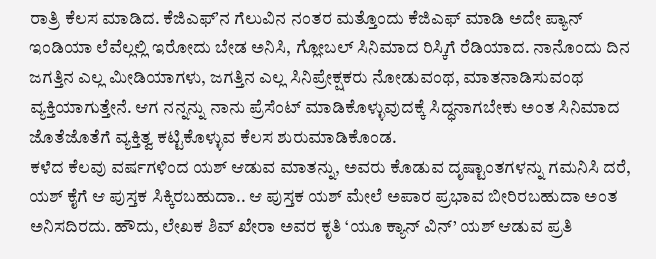ರಾತ್ರಿ ಕೆಲಸ ಮಾಡಿದ. ಕೆಜಿಎಫ್ʼನ ಗೆಲುವಿನ ನಂತರ ಮತ್ತೊಂದು ಕೆಜಿಎಫ್ ಮಾಡಿ ಅದೇ ಪ್ಯಾನ್ ಇಂಡಿಯಾ ಲೆವೆಲ್ಲಲ್ಲಿ ಇರೋದು ಬೇಡ ಅನಿಸಿ, ಗ್ಲೋಬಲ್ ಸಿನಿಮಾದ ರಿಸ್ಕಿಗೆ ರೆಡಿಯಾದ. ನಾನೊಂದು ದಿನ ಜಗತ್ತಿನ ಎಲ್ಲ ಮೀಡಿಯಾಗಳು, ಜಗತ್ತಿನ ಎಲ್ಲ ಸಿನಿಪ್ರೇಕ್ಷಕರು ನೋಡುವಂಥ, ಮಾತನಾಡಿಸುವಂಥ ವ್ಯಕ್ತಿಯಾಗುತ್ತೇನೆ. ಆಗ ನನ್ನನ್ನು ನಾನು ಪ್ರೆಸೆಂಟ್ ಮಾಡಿಕೊಳ್ಳುವುದಕ್ಕೆ ಸಿದ್ಧನಾಗಬೇಕು ಅಂತ ಸಿನಿಮಾದ ಜೊತೆಜೊತೆಗೆ ವ್ಯಕ್ತಿತ್ವ ಕಟ್ಟಿಕೊಳ್ಳುವ ಕೆಲಸ ಶುರುಮಾಡಿಕೊಂಡ.
ಕಳೆದ ಕೆಲವು ವರ್ಷಗಳಿಂದ ಯಶ್ ಆಡುವ ಮಾತನ್ನು, ಅವರು ಕೊಡುವ ದೃಷ್ಟಾಂತಗಳನ್ನು ಗಮನಿಸಿ ದರೆ, ಯಶ್ ಕೈಗೆ ಆ ಪುಸ್ತಕ ಸಿಕ್ಕಿರಬಹುದಾ.. ಆ ಪುಸ್ತಕ ಯಶ್ ಮೇಲೆ ಅಪಾರ ಪ್ರಭಾವ ಬೀರಿರಬಹುದಾ ಅಂತ ಅನಿಸದಿರದು. ಹೌದು, ಲೇಖಕ ಶಿವ್ ಖೇರಾ ಅವರ ಕೃತಿ ‘ಯೂ ಕ್ಯಾನ್ ವಿನ್’ ಯಶ್ ಆಡುವ ಪ್ರತಿ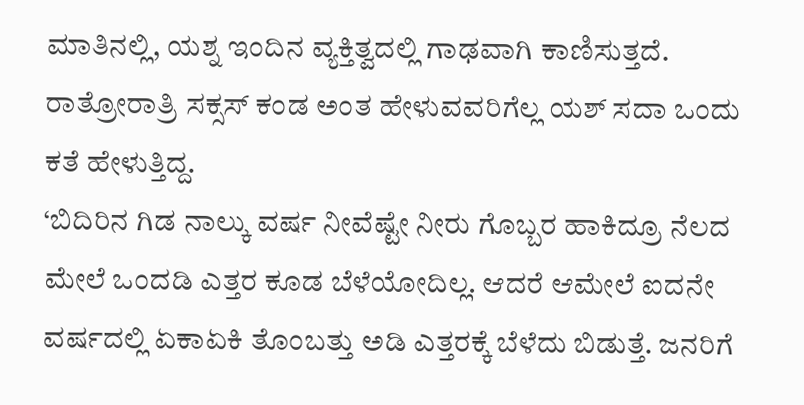ಮಾತಿನಲ್ಲಿ, ಯಶ್ನ ಇಂದಿನ ವ್ಯಕ್ತಿತ್ವದಲ್ಲಿ ಗಾಢವಾಗಿ ಕಾಣಿಸುತ್ತದೆ. ರಾತ್ರೋರಾತ್ರಿ ಸಕ್ಸಸ್ ಕಂಡ ಅಂತ ಹೇಳುವವರಿಗೆಲ್ಲ ಯಶ್ ಸದಾ ಒಂದು ಕತೆ ಹೇಳುತ್ತಿದ್ದ.
‘ಬಿದಿರಿನ ಗಿಡ ನಾಲ್ಕು ವರ್ಷ ನೀವೆಷ್ಟೇ ನೀರು ಗೊಬ್ಬರ ಹಾಕಿದ್ರೂ ನೆಲದ ಮೇಲೆ ಒಂದಡಿ ಎತ್ತರ ಕೂಡ ಬೆಳೆಯೋದಿಲ್ಲ. ಆದರೆ ಆಮೇಲೆ ಐದನೇ ವರ್ಷದಲ್ಲಿ ಏಕಾಏಕಿ ತೊಂಬತ್ತು ಅಡಿ ಎತ್ತರಕ್ಕೆ ಬೆಳೆದು ಬಿಡುತ್ತೆ. ಜನರಿಗೆ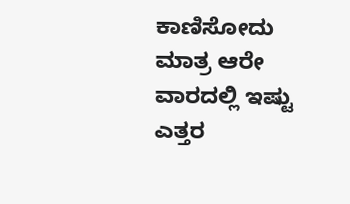ಕಾಣಿಸೋದು ಮಾತ್ರ ಆರೇ ವಾರದಲ್ಲಿ ಇಷ್ಟು ಎತ್ತರ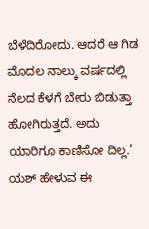ಬೆಳೆದಿರೋದು. ಆದರೆ ಆ ಗಿಡ ಮೊದಲ ನಾಲ್ಕು ವರ್ಷದಲ್ಲಿ ನೆಲದ ಕೆಳಗೆ ಬೇರು ಬಿಡುತ್ತಾ ಹೋಗಿರುತ್ತದೆ. ಅದು ಯಾರಿಗೂ ಕಾಣಿಸೋ ದಿಲ್ಲ.’ ಯಶ್ ಹೇಳುವ ಈ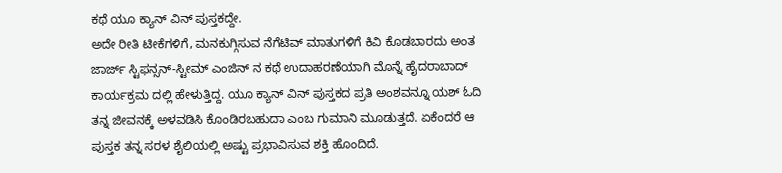ಕಥೆ ಯೂ ಕ್ಯಾನ್ ವಿನ್ ಪುಸ್ತಕದ್ದೇ.
ಅದೇ ರೀತಿ ಟೀಕೆಗಳಿಗೆ, ಮನಕುಗ್ಗಿಸುವ ನೆಗೆಟಿವ್ ಮಾತುಗಳಿಗೆ ಕಿವಿ ಕೊಡಬಾರದು ಅಂತ ಜಾರ್ಜ್ ಸ್ಟಿಫನ್ಸನ್-ಸ್ಟೀಮ್ ಎಂಜಿನ್ ನ ಕಥೆ ಉದಾಹರಣೆಯಾಗಿ ಮೊನ್ನೆ ಹೈದರಾಬಾದ್ ಕಾರ್ಯಕ್ರಮ ದಲ್ಲಿ ಹೇಳುತ್ತಿದ್ದ. ಯೂ ಕ್ಯಾನ್ ವಿನ್ ಪುಸ್ತಕದ ಪ್ರತಿ ಅಂಶವನ್ನೂ ಯಶ್ ಓದಿ ತನ್ನ ಜೀವನಕ್ಕೆ ಅಳವಡಿಸಿ ಕೊಂಡಿರಬಹುದಾ ಎಂಬ ಗುಮಾನಿ ಮೂಡುತ್ತದೆ. ಏಕೆಂದರೆ ಆ ಪುಸ್ತಕ ತನ್ನ ಸರಳ ಶೈಲಿಯಲ್ಲಿ ಅಷ್ಟು ಪ್ರಭಾವಿಸುವ ಶಕ್ತಿ ಹೊಂದಿದೆ.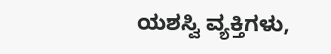ಯಶಸ್ವಿ ವ್ಯಕ್ತಿಗಳು,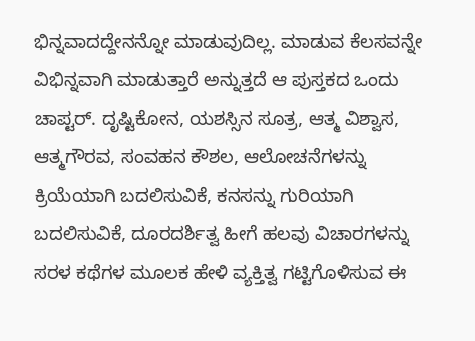ಭಿನ್ನವಾದದ್ದೇನನ್ನೋ ಮಾಡುವುದಿಲ್ಲ. ಮಾಡುವ ಕೆಲಸವನ್ನೇ ವಿಭಿನ್ನವಾಗಿ ಮಾಡುತ್ತಾರೆ ಅನ್ನುತ್ತದೆ ಆ ಪುಸ್ತಕದ ಒಂದು ಚಾಪ್ಟರ್. ದೃಷ್ಟಿಕೋನ, ಯಶಸ್ಸಿನ ಸೂತ್ರ, ಆತ್ಮ ವಿಶ್ವಾಸ, ಆತ್ಮಗೌರವ, ಸಂವಹನ ಕೌಶಲ, ಆಲೋಚನೆಗಳನ್ನು ಕ್ರಿಯೆಯಾಗಿ ಬದಲಿಸುವಿಕೆ, ಕನಸನ್ನು ಗುರಿಯಾಗಿ ಬದಲಿಸುವಿಕೆ, ದೂರದರ್ಶಿತ್ವ ಹೀಗೆ ಹಲವು ವಿಚಾರಗಳನ್ನು ಸರಳ ಕಥೆಗಳ ಮೂಲಕ ಹೇಳಿ ವ್ಯಕ್ತಿತ್ವ ಗಟ್ಟಿಗೊಳಿಸುವ ಈ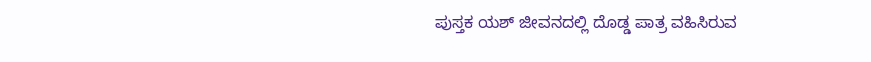ಪುಸ್ತಕ ಯಶ್ ಜೀವನದಲ್ಲಿ ದೊಡ್ಡ ಪಾತ್ರ ವಹಿಸಿರುವ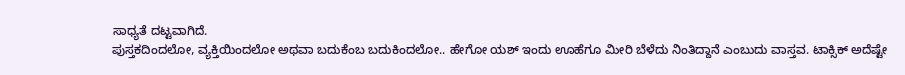ಸಾಧ್ಯತೆ ದಟ್ಟವಾಗಿದೆ.
ಪುಸ್ತಕದಿಂದಲೋ, ವ್ಯಕ್ತಿಯಿಂದಲೋ ಅಥವಾ ಬದುಕೆಂಬ ಬದುಕಿಂದಲೋ.. ಹೇಗೋ ಯಶ್ ಇಂದು ಊಹೆಗೂ ಮೀರಿ ಬೆಳೆದು ನಿಂತಿದ್ದಾನೆ ಎಂಬುದು ವಾಸ್ತವ. ಟಾಕ್ಸಿಕ್ ಅದೆಷ್ಟೇ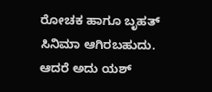ರೋಚಕ ಹಾಗೂ ಬೃಹತ್ ಸಿನಿಮಾ ಆಗಿರಬಹುದು. ಆದರೆ ಅದು ಯಶ್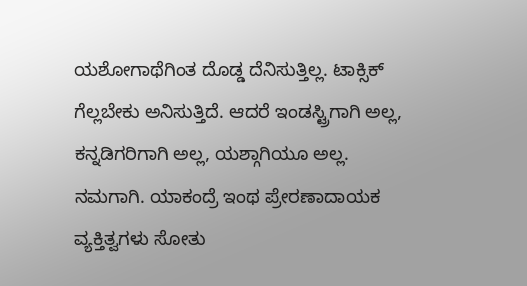ಯಶೋಗಾಥೆಗಿಂತ ದೊಡ್ಡ ದೆನಿಸುತ್ತಿಲ್ಲ. ಟಾಕ್ಸಿಕ್ ಗೆಲ್ಲಬೇಕು ಅನಿಸುತ್ತಿದೆ. ಆದರೆ ಇಂಡಸ್ಟ್ರಿಗಾಗಿ ಅಲ್ಲ, ಕನ್ನಡಿಗರಿಗಾಗಿ ಅಲ್ಲ, ಯಶ್ಗಾಗಿಯೂ ಅಲ್ಲ. ನಮಗಾಗಿ. ಯಾಕಂದ್ರೆ ಇಂಥ ಪ್ರೇರಣಾದಾಯಕ ವ್ಯಕ್ತಿತ್ವಗಳು ಸೋತು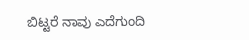ಬಿಟ್ಟರೆ ನಾವು ಎದೆಗುಂದಿ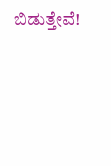ಬಿಡುತ್ತೇವೆ!